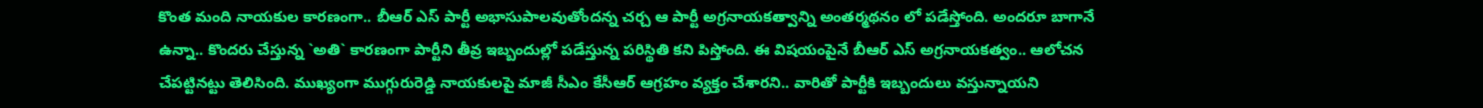కొంత మంది నాయకుల కారణంగా.. బీఆర్ ఎస్ పార్టీ అభాసుపాలవుతోందన్న చర్చ ఆ పార్టీ అగ్రనాయకత్వాన్ని అంతర్మథనం లో పడేస్తోంది. అందరూ బాగానే ఉన్నా.. కొందరు చేస్తున్న `అతి` కారణంగా పార్టీని తీవ్ర ఇబ్బందుల్లో పడేస్తున్న పరిస్థితి కని పిస్తోంది. ఈ విషయంపైనే బీఆర్ ఎస్ అగ్రనాయకత్వం.. ఆలోచన చేపట్టినట్టు తెలిసింది. ముఖ్యంగా ముగ్గురురెడ్డి నాయకులపై మాజీ సీఎం కేసీఆర్ ఆగ్రహం వ్యక్తం చేశారని.. వారితో పార్టీకి ఇబ్బందులు వస్తున్నాయని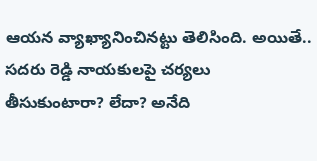ఆయన వ్యాఖ్యానించినట్టు తెలిసింది. అయితే.. సదరు రెడ్డి నాయకులపై చర్యలు తీసుకుంటారా? లేదా? అనేది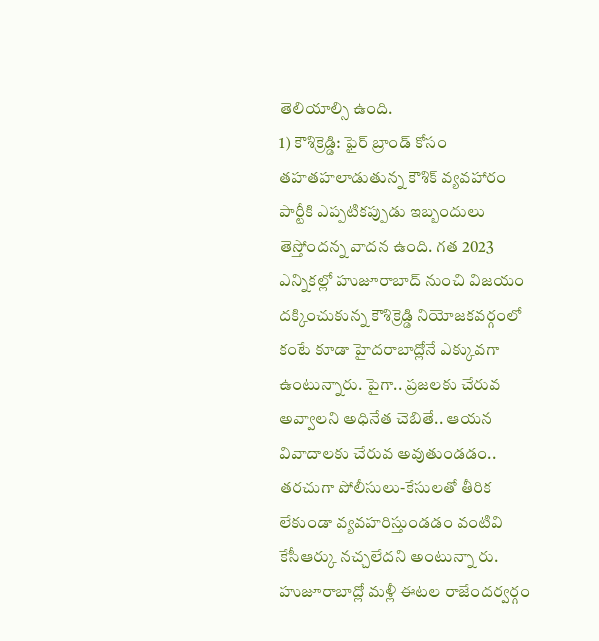తెలియాల్సి ఉంది.
1) కౌశిక్రెడ్డి: ఫైర్ బ్రాండ్ కోసం తహతహలాడుతున్న కౌశిక్ వ్యవహారం పార్టీకి ఎప్పటికప్పుడు ఇబ్బందులు తెస్తోందన్న వాదన ఉంది. గత 2023 ఎన్నికల్లో హుజూరాబాద్ నుంచి విజయం దక్కించుకున్న కౌశిక్రెడ్డి నియోజకవర్గంలో కంటే కూడా హైదరాబాద్లోనే ఎక్కువగా ఉంటున్నారు. పైగా.. ప్రజలకు చేరువ అవ్వాలని అధినేత చెబితే.. ఆయన వివాదాలకు చేరువ అవుతుండడం.. తరచుగా పోలీసులు-కేసులతో తీరిక లేకుండా వ్యవహరిస్తుండడం వంటివి కేసీఆర్కు నచ్చలేదని అంటున్నా రు. హుజూరాబాద్లో మళ్లీ ఈటల రాజేందర్వర్గం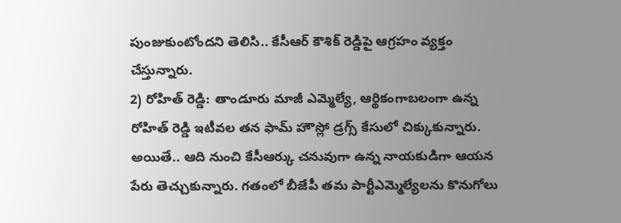పుంజుకుంటోందని తెలిసి.. కేసీఆర్ కౌశిక్ రెడ్డిపై ఆగ్రహం వ్యక్తం చేస్తున్నారు.
2) రోహిత్ రెడ్డి: తాండూరు మాజీ ఎమ్మెల్యే, ఆర్థికంగాబలంగా ఉన్న రోహిత్ రెడ్డి ఇటీవల తన ఫామ్ హౌస్లో డ్రగ్స్ కేసులో చిక్కుకున్నారు. అయితే.. ఆది నుంచి కేసీఆర్కు చనువుగా ఉన్న నాయకుడిగా ఆయన పేరు తెచ్చుకున్నారు. గతంలో బీజేపీ తమ పార్టీఎమ్మెల్యేలను కొనుగోలు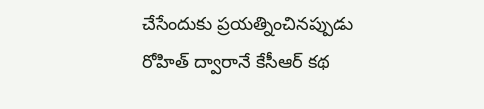చేసేందుకు ప్రయత్నించినప్పుడు రోహిత్ ద్వారానే కేసీఆర్ కథ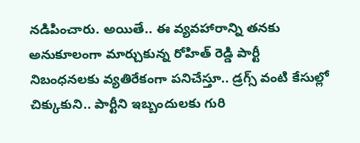నడిపించారు. అయితే.. ఈ వ్యవహారాన్ని తనకు అనుకూలంగా మార్చుకున్న రోహిత్ రెడ్డి పార్టీ నిబంధనలకు వ్యతిరేకంగా పనిచేస్తూ.. డ్రగ్స్ వంటి కేసుల్లో చిక్కుకుని.. పార్టీని ఇబ్బందులకు గురి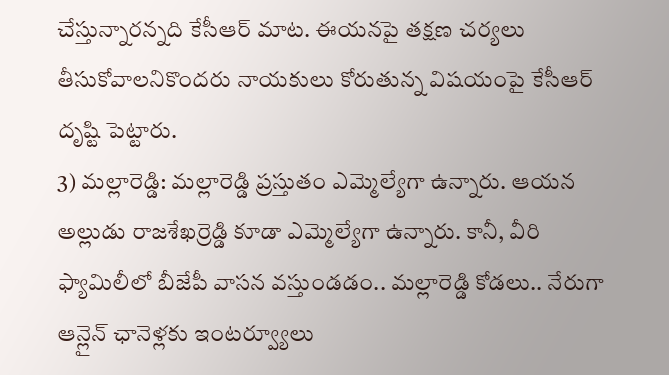చేస్తున్నారన్నది కేసీఆర్ మాట. ఈయనపై తక్షణ చర్యలు తీసుకోవాలనికొందరు నాయకులు కోరుతున్న విషయంపై కేసీఆర్ దృష్టి పెట్టారు.
3) మల్లారెడ్డి: మల్లారెడ్డి ప్రస్తుతం ఎమ్మెల్యేగా ఉన్నారు. ఆయన అల్లుడు రాజశేఖర్రెడ్డి కూడా ఎమ్మెల్యేగా ఉన్నారు. కానీ, వీరి ఫ్యామిలీలో బీజేపీ వాసన వస్తుండడం.. మల్లారెడ్డి కోడలు.. నేరుగా ఆన్లైన్ ఛానెళ్లకు ఇంటర్వ్యూలు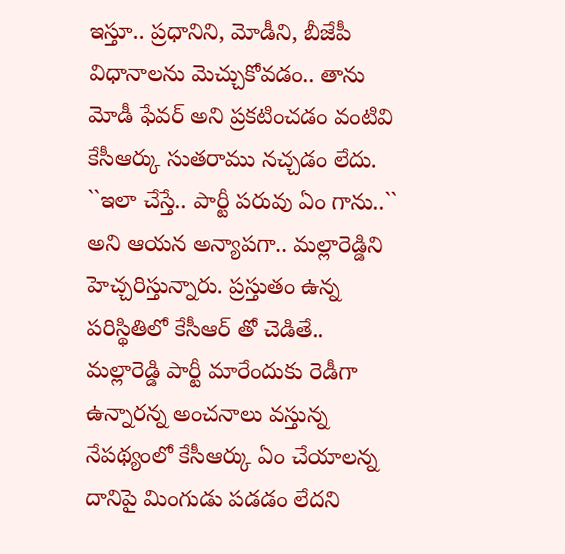ఇస్తూ.. ప్రధానిని, మోడీని, బీజేపీ విధానాలను మెచ్చుకోవడం.. తాను మోడీ ఫేవర్ అని ప్రకటించడం వంటివి కేసీఆర్కు సుతరాము నచ్చడం లేదు. ``ఇలా చేస్తే.. పార్టీ పరువు ఏం గాను..`` అని ఆయన అన్యాపగా.. మల్లారెడ్డిని హెచ్చరిస్తున్నారు. ప్రస్తుతం ఉన్న పరిస్థితిలో కేసీఆర్ తో చెడితే.. మల్లారెడ్డి పార్టీ మారేందుకు రెడీగా ఉన్నారన్న అంచనాలు వస్తున్న నేపథ్యంలో కేసీఆర్కు ఏం చేయాలన్న దానిపై మింగుడు పడడం లేదని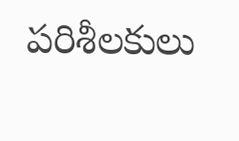పరిశీలకులు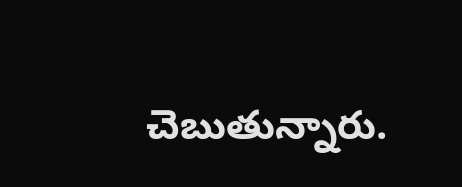చెబుతున్నారు.